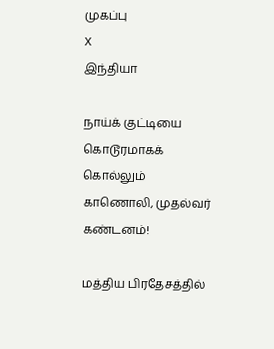முகப்பு
X
இந்தியா

நாய்க் குட்டியை கொடூரமாகக் கொல்லும் காணொலி, முதல்வர் கண்டனம்!

மத்திய பிரதேசத்தில்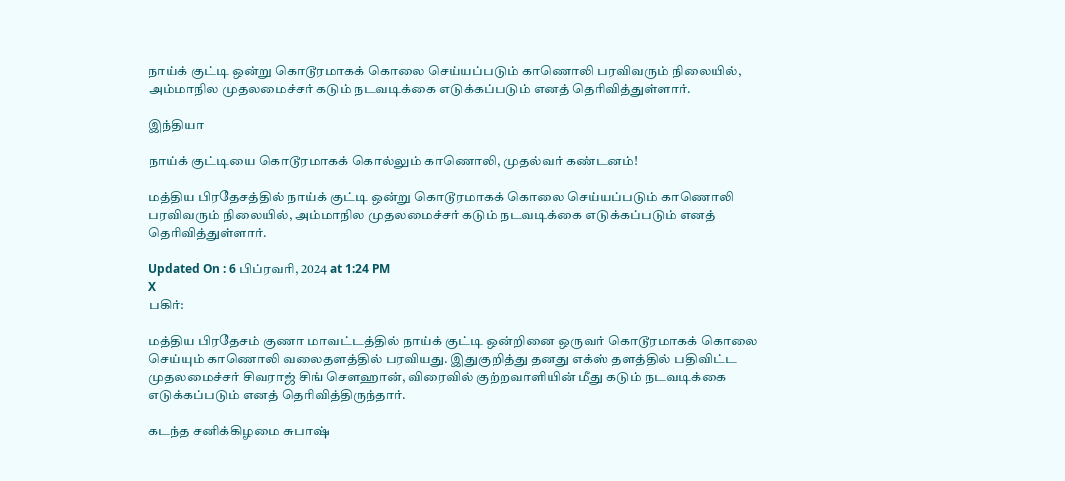நாய்க் குட்டி ஒன்று கொடூரமாகக் கொலை செய்யப்படும் காணொலி பரவிவரும் நிலையில், அம்மாநில முதலமைச்சர் கடும் நடவடிக்கை எடுக்கப்படும் எனத் தெரிவித்துள்ளார்.

இந்தியா

நாய்க் குட்டியை கொடூரமாகக் கொல்லும் காணொலி, முதல்வர் கண்டனம்!

மத்திய பிரதேசத்தில் நாய்க் குட்டி ஒன்று கொடூரமாகக் கொலை செய்யப்படும் காணொலி பரவிவரும் நிலையில், அம்மாநில முதலமைச்சர் கடும் நடவடிக்கை எடுக்கப்படும் எனத் தெரிவித்துள்ளார்.

Updated On : 6 பிப்ரவரி, 2024 at 1:24 PM
X
பகிர்:

மத்திய பிரதேசம் குணா மாவட்டத்தில் நாய்க் குட்டி ஒன்றினை ஒருவர் கொடூரமாகக் கொலை செய்யும் காணொலி வலைதளத்தில் பரவியது. இதுகுறித்து தனது எக்ஸ் தளத்தில் பதிவிட்ட முதலமைச்சர் சிவராஜ் சிங் சௌஹான், விரைவில் குற்றவாளியின் மீது கடும் நடவடிக்கை எடுக்கப்படும் எனத் தெரிவித்திருந்தார்.

கடந்த சனிக்கிழமை சுபாஷ்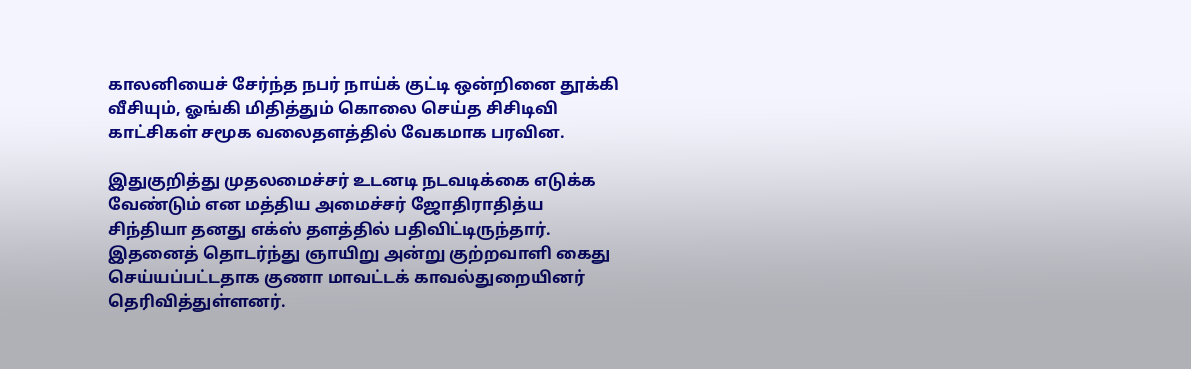காலனியைச் சேர்ந்த நபர் நாய்க் குட்டி ஒன்றினை தூக்கி வீசியும், ஓங்கி மிதித்தும் கொலை செய்த சிசிடிவி காட்சிகள் சமூக வலைதளத்தில் வேகமாக பரவின.

இதுகுறித்து முதலமைச்சர் உடனடி நடவடிக்கை எடுக்க வேண்டும் என மத்திய அமைச்சர் ஜோதிராதித்ய சிந்தியா தனது எக்ஸ் தளத்தில் பதிவிட்டிருந்தார். இதனைத் தொடர்ந்து ஞாயிறு அன்று குற்றவாளி கைது செய்யப்பட்டதாக குணா மாவட்டக் காவல்துறையினர் தெரிவித்துள்ளனர்.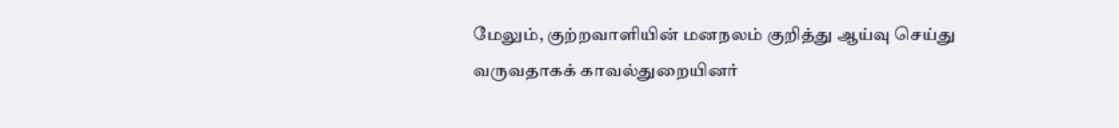மேலும், குற்றவாளியின் மனநலம் குறித்து ஆய்வு செய்து வருவதாகக் காவல்துறையினர்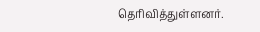தெரிவித்துள்ளனர்.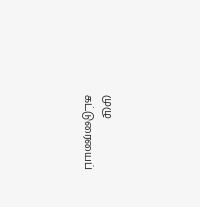முழு கட்டுரையைப்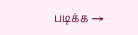படிக்க →